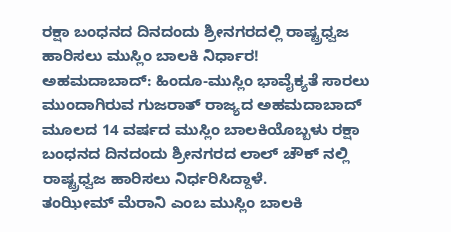ರಕ್ಷಾ ಬಂಧನದ ದಿನದಂದು ಶ್ರೀನಗರದಲ್ಲಿ ರಾಷ್ಟ್ರಧ್ವಜ ಹಾರಿಸಲು ಮುಸ್ಲಿಂ ಬಾಲಕಿ ನಿರ್ಧಾರ!
ಅಹಮದಾಬಾದ್: ಹಿಂದೂ-ಮುಸ್ಲಿಂ ಭಾವೈಕ್ಯತೆ ಸಾರಲು ಮುಂದಾಗಿರುವ ಗುಜರಾತ್ ರಾಜ್ಯದ ಅಹಮದಾಬಾದ್ ಮೂಲದ 14 ವರ್ಷದ ಮುಸ್ಲಿಂ ಬಾಲಕಿಯೊಬ್ಬಳು ರಕ್ಷಾ ಬಂಧನದ ದಿನದಂದು ಶ್ರೀನಗರದ ಲಾಲ್ ಚೌಕ್ ನಲ್ಲಿ ರಾಷ್ಟ್ರಧ್ವಜ ಹಾರಿಸಲು ನಿರ್ಧರಿಸಿದ್ದಾಳೆ.
ತಂಝೀಮ್ ಮೆರಾನಿ ಎಂಬ ಮುಸ್ಲಿಂ ಬಾಲಕಿ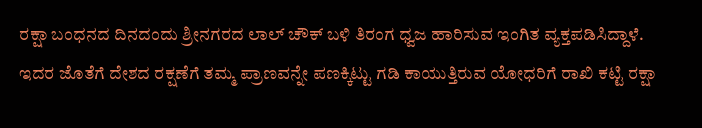ರಕ್ಷಾ ಬಂಧನದ ದಿನದಂದು ಶ್ರೀನಗರದ ಲಾಲ್ ಚೌಕ್ ಬಳಿ ತಿರಂಗ ಧ್ವಜ ಹಾರಿಸುವ ಇಂಗಿತ ವ್ಯಕ್ತಪಡಿಸಿದ್ದಾಳೆ. ಇದರ ಜೊತೆಗೆ ದೇಶದ ರಕ್ಷಣೆಗೆ ತಮ್ಮ ಪ್ರಾಣವನ್ನೇ ಪಣಕ್ಕಿಟ್ಟು ಗಡಿ ಕಾಯುತ್ತಿರುವ ಯೋಧರಿಗೆ ರಾಖಿ ಕಟ್ಟಿ ರಕ್ಷಾ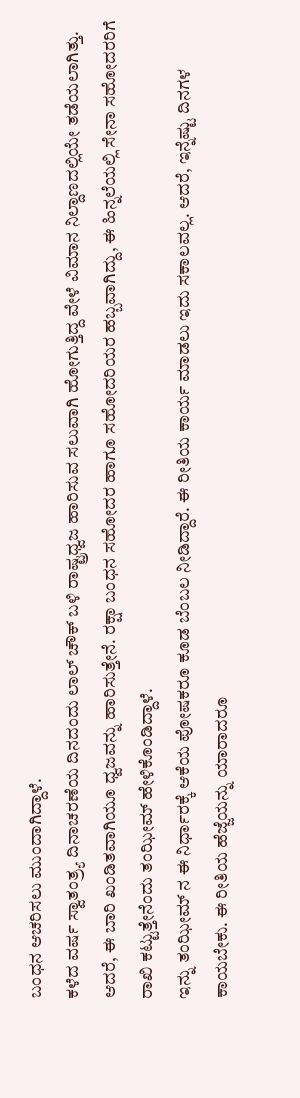ಬಂಧನ ಆಚರಿಸಲು ಮುಂದಾಗಿದ್ದಾಳೆ.
ಕಳೆದ ವರ್ಷ ಸ್ವಾತಂತ್ರ್ಯ ದಿನಾಚರಣೆಯ ದಿನದಂದು ಲಾಲ್ ಚೌಕ್ ಬಳಿ ರಾಷ್ಟ್ರಧ್ವಜ ಹಾರಿಸುವ ಸಲುವಾಗಿ ಹೋಗುತ್ತಿದ್ದ ವೇಳೆ ವಿಮಾನ ನಿಲ್ದಾಣದಲ್ಲಿಯೇ ತಡೆಯಲಾಗಿತ್ತು. ಆದರೆ, ಈ ಬಾರಿ ಖಂಡಿತವಾಗಿಯೂ ಧ್ವಜವನ್ನು ಹಾರಿಸುತ್ತೇನೆ. ರಕ್ಷಾ ಬಂಧನ ಸಹೋದರ ಹಾಗೂ ಸಹೋದರಿಯರ ಹಬ್ಬವಾಗಿದ್ದು, ಈ ಹಿನ್ನಲೆಯಲ್ಲಿ ಸೇನಾ ಸಹೋದರರಿಗೆ ರಾಖಿ ಕಟ್ಟುತ್ತೇನೆಂದು ತಂಝೀಮ್ ಹೇಳಿಕೊಂಡಿದ್ದಾಳೆ.
ಇನ್ನು ತಂಝೀಮ್ ನ ಈ ನಿರ್ಧಾರಕ್ಕೆ ಆಕೆಯ ಪೋಷಕರೂ ಕೂಡ ಬೆಂಬಲ ನೀಡಿದ್ದಾರೆ. ಈ ರೀತಿಯ ಕಾರ್ಯ ಮಾಡಲು ಇದು ಸಕಾಲವಲ್ಲ. ಆದರೆ, ಇನ್ನೆಷ್ಟು ದಿನಗಳ ಕಾಯಬೇಕು. ಈ ರೀತಿಯ ಹೆಜ್ಜೆಯನ್ನು ಯಾರಾದರೂ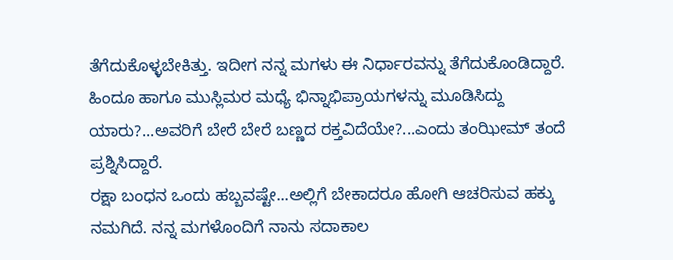ತೆಗೆದುಕೊಳ್ಳಬೇಕಿತ್ತು. ಇದೀಗ ನನ್ನ ಮಗಳು ಈ ನಿರ್ಧಾರವನ್ನು ತೆಗೆದುಕೊಂಡಿದ್ದಾರೆ. ಹಿಂದೂ ಹಾಗೂ ಮುಸ್ಲಿಮರ ಮಧ್ಯೆ ಭಿನ್ನಾಭಿಪ್ರಾಯಗಳನ್ನು ಮೂಡಿಸಿದ್ದು ಯಾರು?...ಅವರಿಗೆ ಬೇರೆ ಬೇರೆ ಬಣ್ಣದ ರಕ್ತವಿದೆಯೇ?...ಎಂದು ತಂಝೀಮ್ ತಂದೆ ಪ್ರಶ್ನಿಸಿದ್ದಾರೆ.
ರಕ್ಷಾ ಬಂಧನ ಒಂದು ಹಬ್ಬವಷ್ಟೇ...ಅಲ್ಲಿಗೆ ಬೇಕಾದರೂ ಹೋಗಿ ಆಚರಿಸುವ ಹಕ್ಕು ನಮಗಿದೆ. ನನ್ನ ಮಗಳೊಂದಿಗೆ ನಾನು ಸದಾಕಾಲ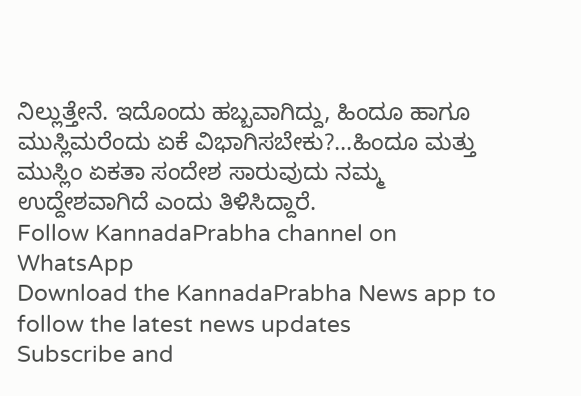ನಿಲ್ಲುತ್ತೇನೆ. ಇದೊಂದು ಹಬ್ಬವಾಗಿದ್ದು, ಹಿಂದೂ ಹಾಗೂ ಮುಸ್ಲಿಮರೆಂದು ಏಕೆ ವಿಭಾಗಿಸಬೇಕು?...ಹಿಂದೂ ಮತ್ತು ಮುಸ್ಲಿಂ ಏಕತಾ ಸಂದೇಶ ಸಾರುವುದು ನಮ್ಮ ಉದ್ದೇಶವಾಗಿದೆ ಎಂದು ತಿಳಿಸಿದ್ದಾರೆ.
Follow KannadaPrabha channel on WhatsApp
Download the KannadaPrabha News app to follow the latest news updates
Subscribe and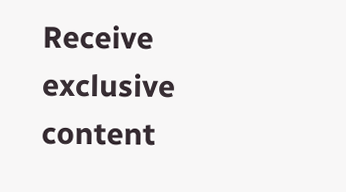Receive exclusive content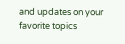and updates on your favorite topics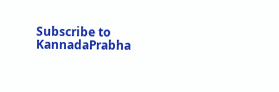Subscribe to KannadaPrabha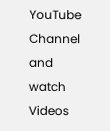YouTube Channel and watch Videos